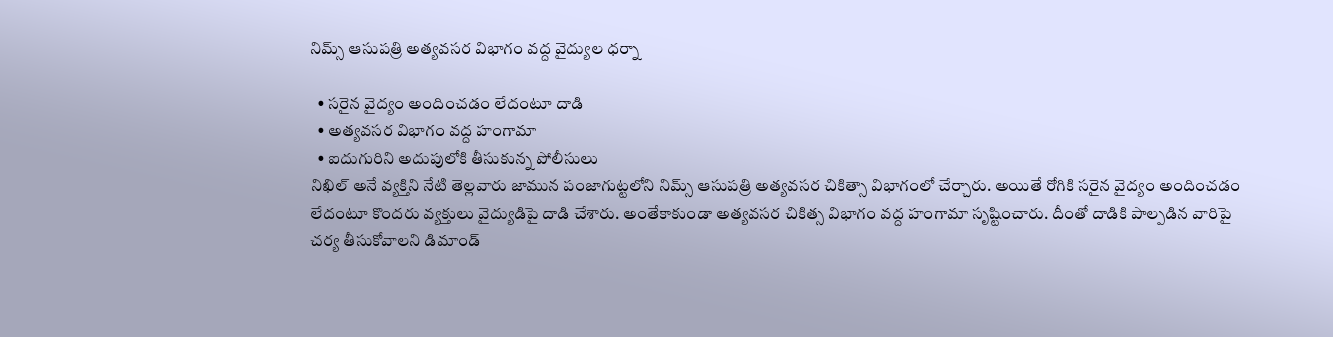నిమ్స్ ఆసుపత్రి అత్యవసర విభాగం వద్ద వైద్యుల ధర్నా

  • సరైన వైద్యం అందించడం లేదంటూ దాడి
  • అత్యవసర విభాగం వద్ద హంగామా
  • ఐదుగురిని అదుపులోకి తీసుకున్న పోలీసులు
నిఖిల్ అనే వ్యక్తిని నేటి తెల్లవారు జామున పంజాగుట్టలోని నిమ్స్ ఆసుపత్రి అత్యవసర చికిత్సా విభాగంలో చేర్చారు. అయితే రోగికి సరైన వైద్యం అందించడం లేదంటూ కొందరు వ్యక్తులు వైద్యుడిపై దాడి చేశారు. అంతేకాకుండా అత్యవసర చికిత్స విభాగం వద్ద హంగామా సృష్టించారు. దీంతో దాడికి పాల్పడిన వారిపై చర్య తీసుకోవాలని డిమాండ్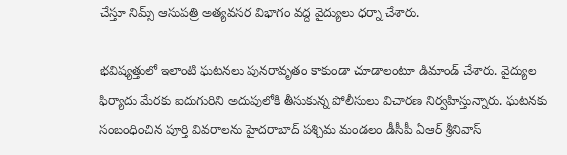చేస్తూ నిమ్స్ ఆసుపత్రి అత్యవసర విభాగం వద్ద వైద్యులు ధర్నా చేశారు.

భవిష్యత్తులో ఇలాంటి ఘటనలు పునరావృతం కాకుండా చూడాలంటూ డిమాండ్ చేశారు. వైద్యుల ఫిర్యాదు మేరకు ఐదుగురిని అదుపులోకి తీసుకున్న పోలీసులు విచారణ నిర్వహిస్తున్నారు. ఘటనకు సంబంధించిన పూర్తి వివరాలను హైదరాబాద్‌ పశ్చిమ మండలం డీసీపీ ఏఆర్‌ శ్రీనివాస్‌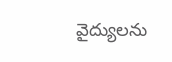వైద్యులను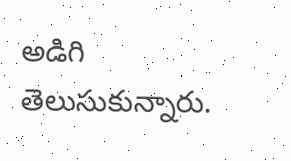అడిగి తెలుసుకున్నారు.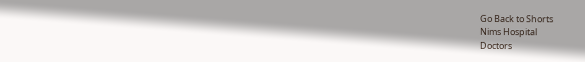Go Back to Shorts
Nims Hospital
Doctors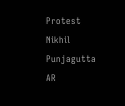Protest
Nikhil
Punjagutta
AR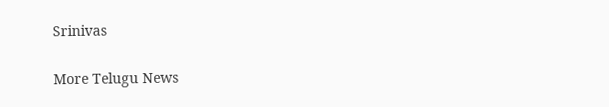Srinivas

More Telugu News